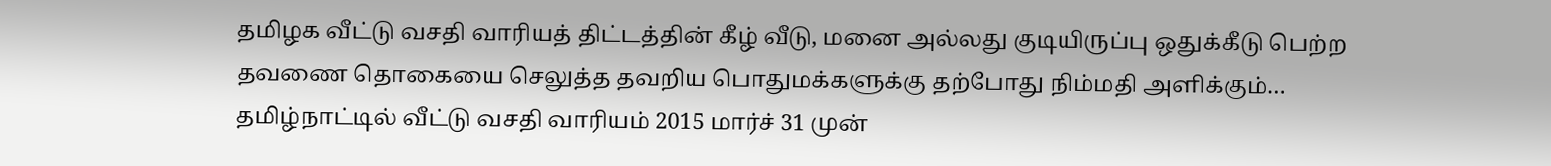தமிழக வீட்டு வசதி வாரியத் திட்டத்தின் கீழ் வீடு, மனை அல்லது குடியிருப்பு ஒதுக்கீடு பெற்ற தவணை தொகையை செலுத்த தவறிய பொதுமக்களுக்கு தற்போது நிம்மதி அளிக்கும்…
தமிழ்நாட்டில் வீட்டு வசதி வாரியம் 2015 மார்ச் 31 முன்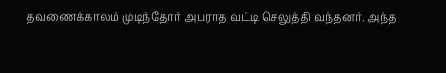தவணைக்காலம் முடிந்தோர் அபராத வட்டி செலுத்தி வந்தனர். அந்த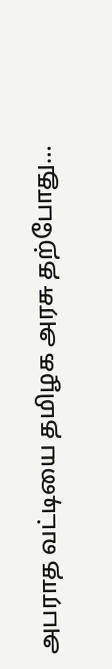அபராத வட்டியை தமிழக அரசு தற்போது…